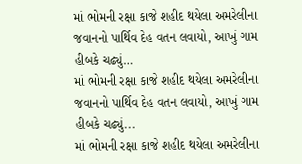માં ભોમની રક્ષા કાજે શહીદ થયેલા અમરેલીના જવાનનો પાર્થિવ દેહ વતન લવાયો, આખું ગામ હીબકે ચઢ્યું…
માં ભોમની રક્ષા કાજે શહીદ થયેલા અમરેલીના જવાનનો પાર્થિવ દેહ વતન લવાયો, આખું ગામ હીબકે ચઢ્યું...
માં ભોમની રક્ષા કાજે શહીદ થયેલા અમરેલીના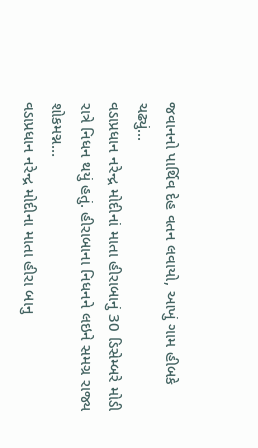જવાનનો પાર્થિવ દેહ વતન લવાયો, આખું ગામ હીબકે ચઢ્યું...
વડાપ્રધાન નરેન્દ્ર મોદીનાં માતા હીરાબાનું 30 ડિસેમ્બરે મોડી રાત્રે નિધન થયું હતું. હીરાબાના નિધનને લઇને સમગ્ર રાજ્ય શોકમગ્ન…
વડાપ્રધાન નરેન્દ્ર મોદીના માતા હીરા બાનુ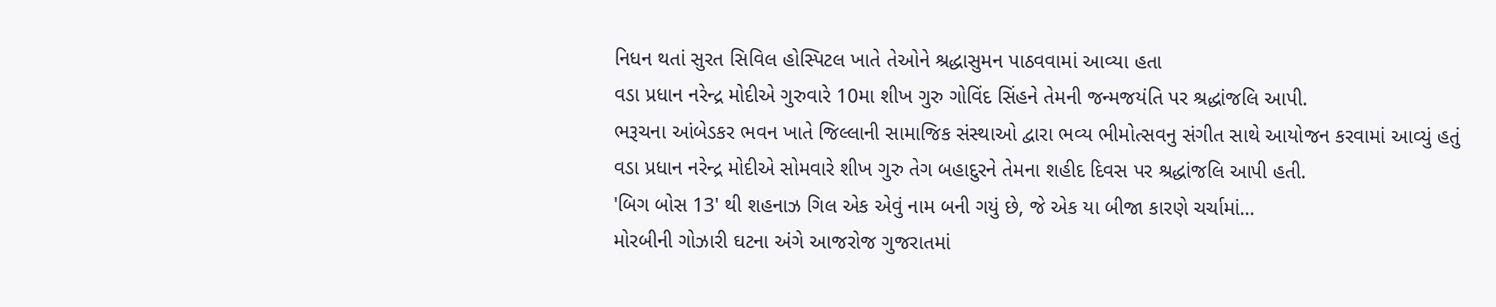નિધન થતાં સુરત સિવિલ હોસ્પિટલ ખાતે તેઓને શ્રદ્ધાસુમન પાઠવવામાં આવ્યા હતા
વડા પ્રધાન નરેન્દ્ર મોદીએ ગુરુવારે 10મા શીખ ગુરુ ગોવિંદ સિંહને તેમની જન્મજયંતિ પર શ્રદ્ધાંજલિ આપી.
ભરૂચના આંબેડકર ભવન ખાતે જિલ્લાની સામાજિક સંસ્થાઓ દ્વારા ભવ્ય ભીમોત્સવનુ સંગીત સાથે આયોજન કરવામાં આવ્યું હતું
વડા પ્રધાન નરેન્દ્ર મોદીએ સોમવારે શીખ ગુરુ તેગ બહાદુરને તેમના શહીદ દિવસ પર શ્રદ્ધાંજલિ આપી હતી.
'બિગ બોસ 13' થી શહનાઝ ગિલ એક એવું નામ બની ગયું છે, જે એક યા બીજા કારણે ચર્ચામાં…
મોરબીની ગોઝારી ઘટના અંગે આજરોજ ગુજરાતમાં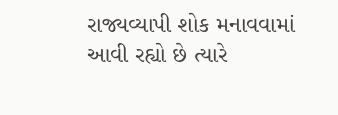રાજ્યવ્યાપી શોક મનાવવામાં આવી રહ્યો છે ત્યારે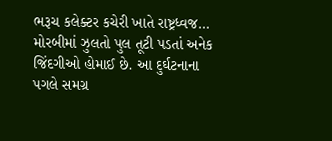ભરૂચ કલેક્ટર કચેરી ખાતે રાષ્ટ્રધ્વજ…
મોરબીમાં ઝુલતો પુલ તૂટી પડતાં અનેક જિંદગીઓ હોમાઈ છે. આ દુર્ઘટનાના પગલે સમગ્ર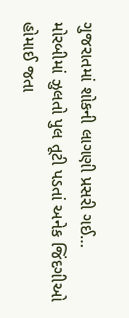ગુજરાતમાં શોકની લાગણી પ્રસરી ગઈ…
મોરબીમાં ઝુલતો પુલ તૂટી પડતાં અનેક જિંદગીઓ હોમાઈ જતા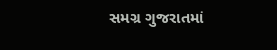સમગ્ર ગુજરાતમાં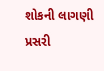શોકની લાગણી પ્રસરી